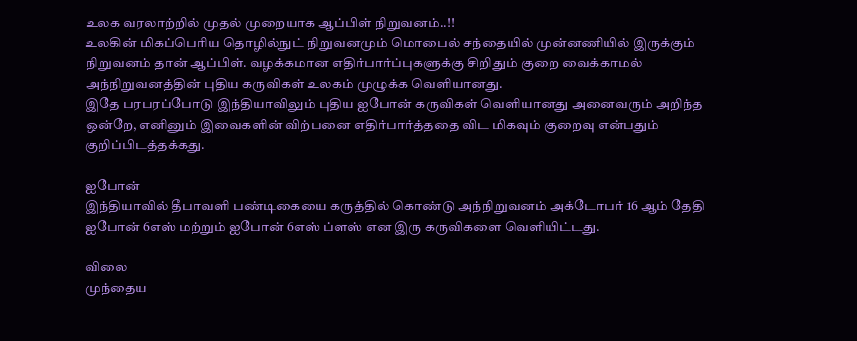உலக வரலாற்றில் முதல் முறையாக ஆப்பிள் நிறுவனம்..!!
உலகின் மிகப்பெரிய தொழில்நுட் நிறுவனமும் மொபைல் சந்தையில் முன்னணியில் இருக்கும் நிறுவனம் தான் ஆப்பிள். வழக்கமான எதிர்பார்ப்புகளுக்கு சிறிதும் குறை வைக்காமல் அந்நிறுவனத்தின் புதிய கருவிகள் உலகம் முழுக்க வெளியானது.
இதே பரபரப்போடு இந்தியாவிலும் புதிய ஐபோன் கருவிகள் வெளியானது அனைவரும் அறிந்த ஒன்றே, எனினும் இவைகளின் விற்பனை எதிர்பார்த்ததை விட மிகவும் குறைவு என்பதும் குறிப்பிடத்தக்கது.

ஐபோன்
இந்தியாவில் தீபாவளி பண்டிகையை கருத்தில் கொண்டு அந்நிறுவனம் அக்டோபர் 16 ஆம் தேதி ஐபோன் 6எஸ் மற்றும் ஐபோன் 6எஸ் ப்ளஸ் என இரு கருவிகளை வெளியிட்டது.

விலை
முந்தைய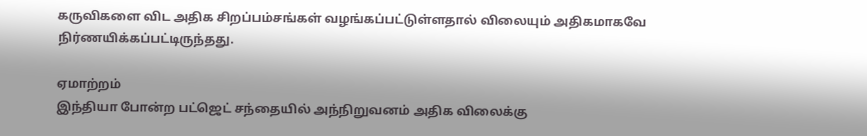கருவிகளை விட அதிக சிறப்பம்சங்கள் வழங்கப்பட்டுள்ளதால் விலையும் அதிகமாகவே நிர்ணயிக்கப்பட்டிருந்தது.

ஏமாற்றம்
இந்தியா போன்ற பட்ஜெட் சந்தையில் அந்நிறுவனம் அதிக விலைக்கு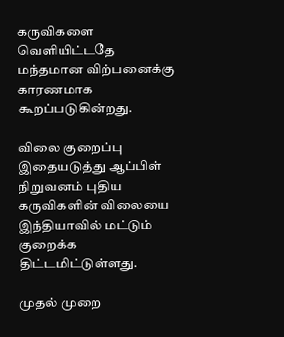கருவிகளை வெளியிட்டதே மந்தமான விற்பனைக்கு காரணமாக கூறப்படுகின்றது.

விலை குறைப்பு
இதையடுத்து ஆப்பிள் நிறுவனம் புதிய கருவிகளின் விலையை இந்தியாவில் மட்டும் குறைக்க திட்டமிட்டுள்ளது.

முதல் முறை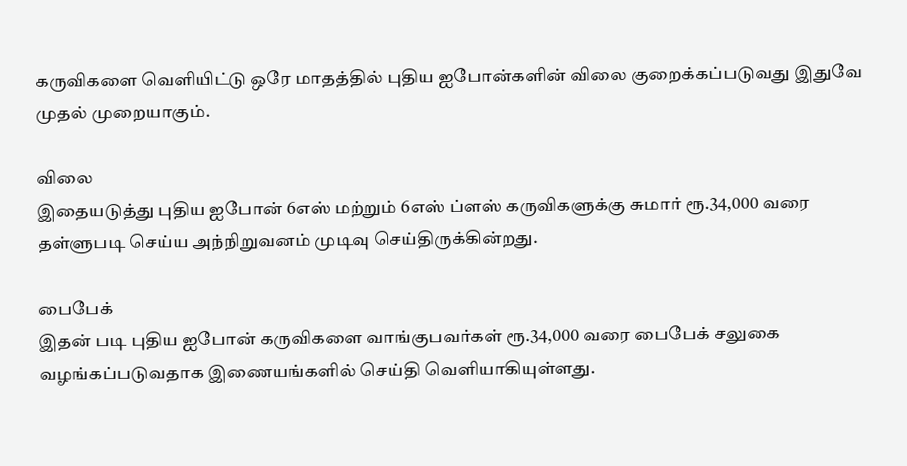கருவிகளை வெளியிட்டு ஒரே மாதத்தில் புதிய ஐபோன்களின் விலை குறைக்கப்படுவது இதுவே முதல் முறையாகும்.

விலை
இதையடுத்து புதிய ஐபோன் 6எஸ் மற்றும் 6எஸ் ப்ளஸ் கருவிகளுக்கு சுமார் ரூ.34,000 வரை தள்ளுபடி செய்ய அந்நிறுவனம் முடிவு செய்திருக்கின்றது.

பைபேக்
இதன் படி புதிய ஐபோன் கருவிகளை வாங்குபவர்கள் ரூ.34,000 வரை பைபேக் சலுகை வழங்கப்படுவதாக இணையங்களில் செய்தி வெளியாகியுள்ளது.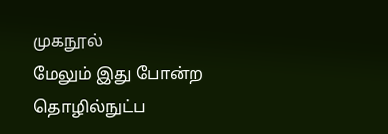முகநூல்
மேலும் இது போன்ற தொழில்நுட்ப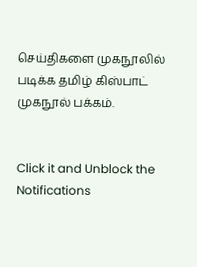செய்திகளை முகநூலில் படிக்க தமிழ் கிஸ்பாட் முகநூல் பக்கம்.


Click it and Unblock the Notifications